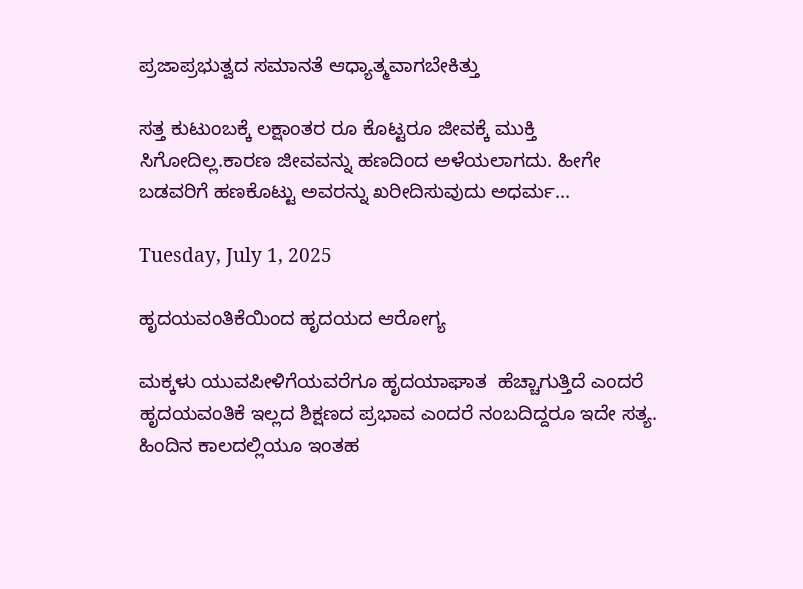ಪ್ರಜಾಪ್ರಭುತ್ವದ ಸಮಾನತೆ ಆಧ್ಯಾತ್ಮವಾಗಬೇಕಿತ್ತು

ಸತ್ತ ಕುಟುಂಬಕ್ಕೆ ಲಕ್ಷಾಂತರ ರೂ ಕೊಟ್ಟರೂ ಜೀವಕ್ಕೆ ಮುಕ್ತಿ ಸಿಗೋದಿಲ್ಲ.ಕಾರಣ ಜೀವವನ್ನು ಹಣದಿಂದ ಅಳೆಯಲಾಗದು. ಹೀಗೇ ಬಡವರಿಗೆ ಹಣಕೊಟ್ಟು ಅವರನ್ನು ಖರೀದಿಸುವುದು ಅಧರ್ಮ...

Tuesday, July 1, 2025

ಹೃದಯವಂತಿಕೆಯಿಂದ ಹೃದಯದ ಆರೋಗ್ಯ

ಮಕ್ಕಳು ಯುವಪೀಳಿಗೆಯವರೆಗೂ ಹೃದಯಾಘಾತ  ಹೆಚ್ಚಾಗುತ್ತಿದೆ ಎಂದರೆ ಹೃದಯವಂತಿಕೆ ಇಲ್ಲದ ಶಿಕ್ಷಣದ ಪ್ರಭಾವ ಎಂದರೆ ನಂಬದಿದ್ದರೂ ಇದೇ ಸತ್ಯ.
ಹಿಂದಿನ ಕಾಲದಲ್ಲಿಯೂ ಇಂತಹ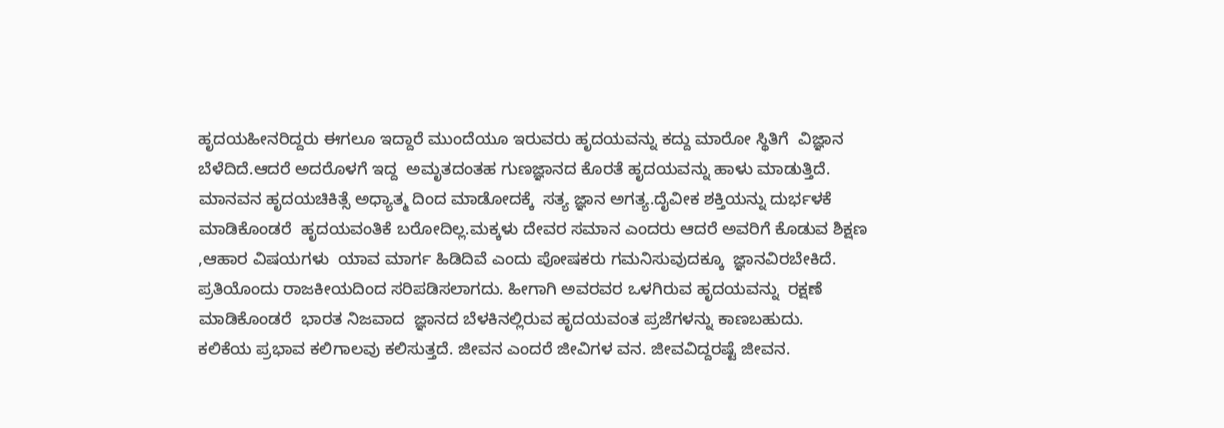ಹೃದಯಹೀನರಿದ್ದರು ಈಗಲೂ ಇದ್ದಾರೆ ಮುಂದೆಯೂ ಇರುವರು ಹೃದಯವನ್ನು ಕದ್ದು ಮಾರೋ ಸ್ಥಿತಿಗೆ  ವಿಜ್ಞಾನ ಬೆಳೆದಿದೆ.ಆದರೆ ಅದರೊಳಗೆ ಇದ್ದ  ಅಮೃತದಂತಹ ಗುಣಜ್ಞಾನದ ಕೊರತೆ ಹೃದಯವನ್ನು ಹಾಳು ಮಾಡುತ್ತಿದೆ. ಮಾನವನ ಹೃದಯಚಿಕಿತ್ಸೆ ಅಧ್ಯಾತ್ಮ ದಿಂದ ಮಾಡೋದಕ್ಕೆ  ಸತ್ಯ ಜ್ಞಾನ ಅಗತ್ಯ.ದೈವೀಕ ಶಕ್ತಿಯನ್ನು ದುರ್ಭಳಕೆ ಮಾಡಿಕೊಂಡರೆ  ಹೃದಯವಂತಿಕೆ ಬರೋದಿಲ್ಲ.ಮಕ್ಕಳು ದೇವರ ಸಮಾನ ಎಂದರು ಆದರೆ ಅವರಿಗೆ ಕೊಡುವ ಶಿಕ್ಷಣ ,ಆಹಾರ ವಿಷಯಗಳು  ಯಾವ ಮಾರ್ಗ ಹಿಡಿದಿವೆ ಎಂದು ಪೋಷಕರು ಗಮನಿಸುವುದಕ್ಕೂ  ಜ್ಞಾನವಿರಬೇಕಿದೆ.
ಪ್ರತಿಯೊಂದು ರಾಜಕೀಯದಿಂದ ಸರಿಪಡಿಸಲಾಗದು. ಹೀಗಾಗಿ ಅವರವರ ಒಳಗಿರುವ ಹೃದಯವನ್ನು  ರಕ್ಷಣೆ ಮಾಡಿಕೊಂಡರೆ  ಭಾರತ ನಿಜವಾದ  ಜ್ಞಾನದ ಬೆಳಕಿನಲ್ಲಿರುವ ಹೃದಯವಂತ ಪ್ರಜೆಗಳನ್ನು ಕಾಣಬಹುದು.
ಕಲಿಕೆಯ ಪ್ರಭಾವ ಕಲಿಗಾಲವು ಕಲಿಸುತ್ತದೆ. ಜೀವನ ಎಂದರೆ ಜೀವಿಗಳ ವನ. ಜೀವವಿದ್ದರಷ್ಟೆ ಜೀವನ.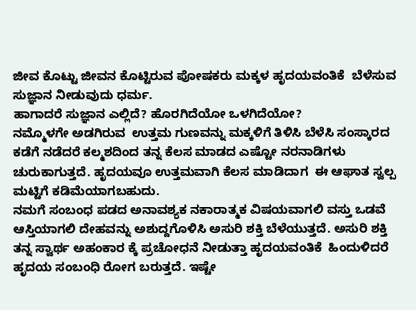ಜೀವ ಕೊಟ್ಟು ಜೀವನ ಕೊಟ್ಟಿರುವ ಪೋಷಕರು ಮಕ್ಕಳ ಹೃದಯವಂತಿಕೆ  ಬೆಳೆಸುವ  ಸುಜ್ಞಾನ ನೀಡುವುದು ಧರ್ಮ.
ಹಾಗಾದರೆ ಸುಜ್ಞಾನ ಎಲ್ಲಿದೆ? ಹೊರಗಿದೆಯೋ ಒಳಗಿದೆಯೋ?
ನಮ್ಮೊಳಗೇ ಅಡಗಿರುವ  ಉತ್ತಮ ಗುಣವನ್ನು ಮಕ್ಕಳಿಗೆ ತಿಳಿಸಿ ಬೆಳೆಸಿ ಸಂಸ್ಕಾರದ ಕಡೆಗೆ ನಡೆದರೆ ಕಲ್ಮಶದಿಂದ ತನ್ನ ಕೆಲಸ ಮಾಡದ ಎಷ್ಟೋ ನರನಾಡಿಗಳು  ಚುರುಕಾಗುತ್ತದೆ. ಹೃದಯವೂ ಉತ್ತಮವಾಗಿ ಕೆಲಸ ಮಾಡಿದಾಗ  ಈ ಆಘಾತ ಸ್ವಲ್ಪ ಮಟ್ಟಿಗೆ ಕಡಿಮೆಯಾಗಬಹುದು.
ನಮಗೆ ಸಂಬಂಧ ಪಡದ ಅನಾವಶ್ಯಕ ನಕಾರಾತ್ಮಕ ವಿಷಯವಾಗಲಿ ವಸ್ತು ಒಡವೆ ಆಸ್ತಿಯಾಗಲಿ ದೇಹವನ್ನು ಅಶುದ್ದಗೊಳಿಸಿ ಅಸುರಿ ಶಕ್ತಿ ಬೆಳೆಯುತ್ತದೆ. ಅಸುರಿ ಶಕ್ತಿ  ತನ್ನ ಸ್ವಾರ್ಥ ಅಹಂಕಾರ ಕ್ಕೆ ಪ್ರಚೋಧನೆ ನೀಡುತ್ತಾ ಹೃದಯವಂತಿಕೆ  ಹಿಂದುಳಿದರೆ ಹೃದಯ ಸಂಬಂಧಿ ರೋಗ ಬರುತ್ತದೆ. ಇಷ್ಟೇ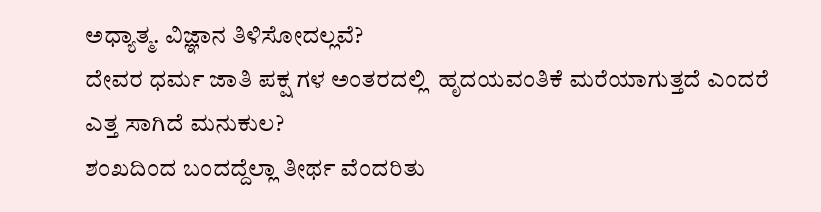ಅಧ್ಯಾತ್ಮ. ವಿಜ್ಞಾನ ತಿಳಿಸೋದಲ್ಲವೆ?
ದೇವರ ಧರ್ಮ ಜಾತಿ ಪಕ್ಷ ಗಳ ಅಂತರದಲ್ಲಿ  ಹೃದಯವಂತಿಕೆ ಮರೆಯಾಗುತ್ತದೆ ಎಂದರೆ ಎತ್ತ ಸಾಗಿದೆ ಮನುಕುಲ?
ಶಂಖದಿಂದ ಬಂದದ್ದೆಲ್ಲಾ ತೀರ್ಥ ವೆಂದರಿತು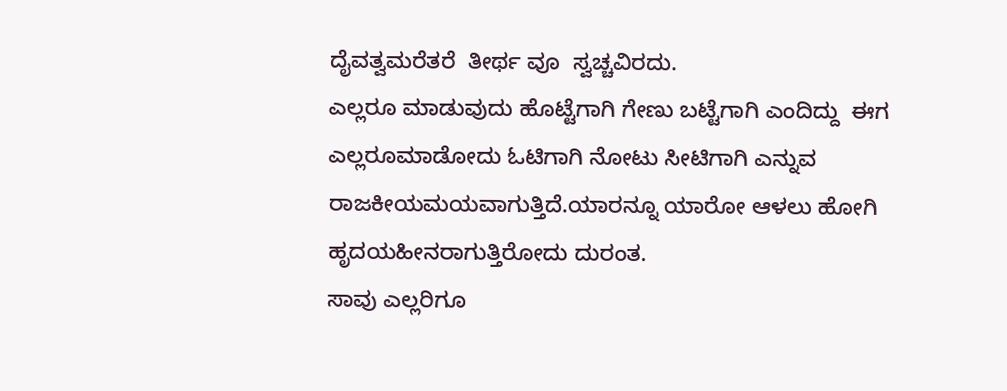ದೈವತ್ವ‌ಮರೆತರೆ  ತೀರ್ಥ ವೂ  ಸ್ವಚ್ಚವಿರದು.
ಎಲ್ಲರೂ ಮಾಡುವುದು ಹೊಟ್ಟೆಗಾಗಿ ಗೇಣು ಬಟ್ಟೆಗಾಗಿ ಎಂದಿದ್ದು  ಈಗ ಎಲ್ಲರೂ‌ಮಾಡೋದು ಓಟಿಗಾಗಿ ನೋಟು ಸೀಟಿಗಾಗಿ ಎನ್ನುವ ರಾಜಕೀಯಮಯವಾಗುತ್ತಿದೆ.ಯಾರನ್ನೂ ಯಾರೋ ಆಳಲು ಹೋಗಿ ಹೃದಯಹೀನರಾಗುತ್ತಿರೋದು ದುರಂತ.
ಸಾವು ಎಲ್ಲರಿಗೂ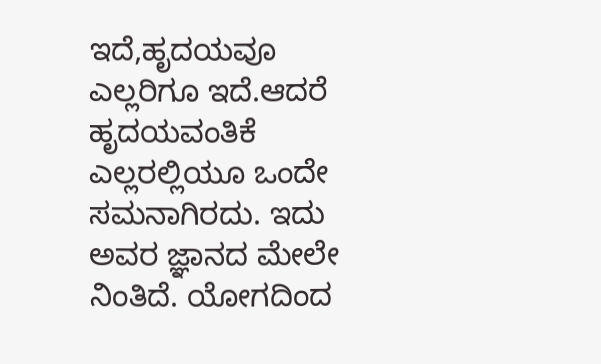ಇದೆ,ಹೃದಯವೂ ಎಲ್ಲರಿಗೂ ಇದೆ.ಆದರೆ ಹೃದಯವಂತಿಕೆ ಎಲ್ಲರಲ್ಲಿಯೂ ಒಂದೇ ಸಮನಾಗಿರದು. ಇದು ಅವರ ಜ್ಞಾನದ ಮೇಲೇ ನಿಂತಿದೆ. ಯೋಗದಿಂದ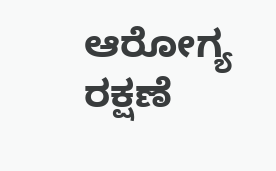ಆರೋಗ್ಯ ರಕ್ಷಣೆ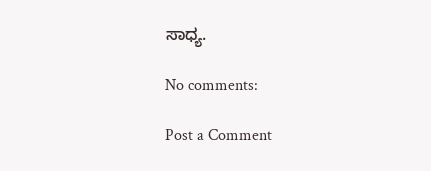ಸಾಧ್ಯ.

No comments:

Post a Comment